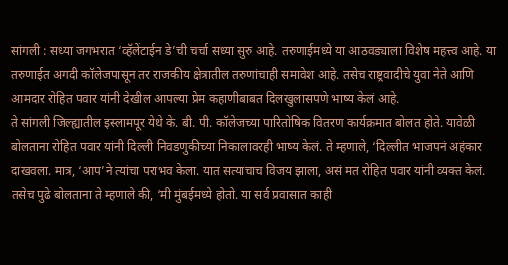सांगली : सध्या जगभरात ‘व्हॅलेंटाईन डे’ची चर्चा सध्या सुरु आहे. तरुणाईमध्ये या आठवड्याला विशेष महत्त्व आहे. या तरुणाईत अगदी कॉलेजपासून तर राजकीय क्षेत्रातील तरुणांचाही समावेश आहे. तसेच राष्ट्रवादीचे युवा नेते आणि आमदार रोहित पवार यांनी देखील आपल्या प्रेम कहाणीबाबत दिलखुलासपणे भाष्य केलं आहे.
ते सांगली जिल्ह्यातील इस्लामपूर येथे के. बी. पी. कॉलेजच्या पारितोषिक वितरण कार्यक्रमात बोलत होते. यावेळी बोलताना रोहित पवार यांनी दिल्ली निवडणुकीच्या निकालावरही भाष्य केलं. ते म्हणाले, ‘दिल्लीत भाजपनं अहंकार दाखवला. मात्र, ‘आप’ने त्यांचा पराभव केला. यात सत्याचाच विजय झाला, असं मत रोहित पवार यांनी व्यक्त केलं.
तसेच पुढे बोलताना ते म्हणाले की, ‘मी मुंबईमध्ये होतो. या सर्व प्रवासात काही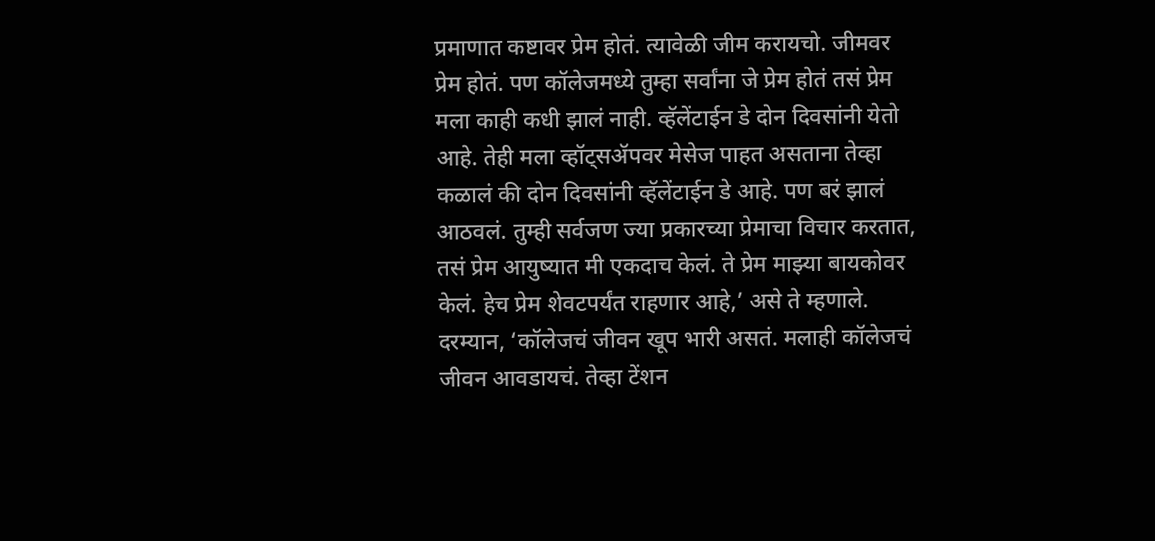प्रमाणात कष्टावर प्रेम होतं. त्यावेळी जीम करायचो. जीमवर प्रेम होतं. पण कॉलेजमध्ये तुम्हा सर्वांना जे प्रेम होतं तसं प्रेम मला काही कधी झालं नाही. व्हॅलेंटाईन डे दोन दिवसांनी येतो आहे. तेही मला व्हॉट्सॲपवर मेसेज पाहत असताना तेव्हा कळालं की दोन दिवसांनी व्हॅलेंटाईन डे आहे. पण बरं झालं आठवलं. तुम्ही सर्वजण ज्या प्रकारच्या प्रेमाचा विचार करतात, तसं प्रेम आयुष्यात मी एकदाच केलं. ते प्रेम माझ्या बायकोवर केलं. हेच प्रेम शेवटपर्यंत राहणार आहे,’ असे ते म्हणाले.
दरम्यान, ‘कॉलेजचं जीवन खूप भारी असतं. मलाही कॉलेजचं जीवन आवडायचं. तेव्हा टेंशन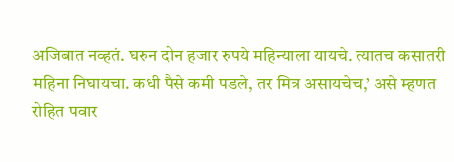अजिबात नव्हतं. घरुन दोन हजार रुपये महिन्याला यायचे. त्यातच कसातरी महिना निघायचा. कधी पैसे कमी पडले, तर मित्र असायचेच,’ असे म्हणत रोहित पवार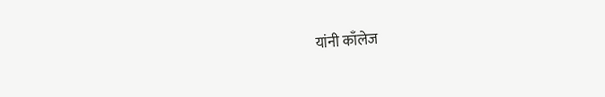यांनी काँलेज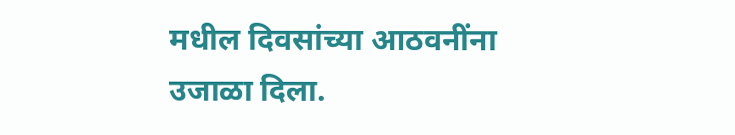मधील दिवसांच्या आठवनींना उजाळा दिला.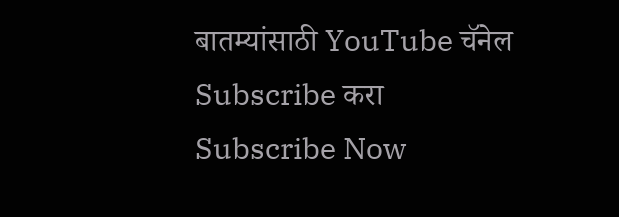बातम्यांसाठी YouTube चॅनेल Subscribe करा
Subscribe Now